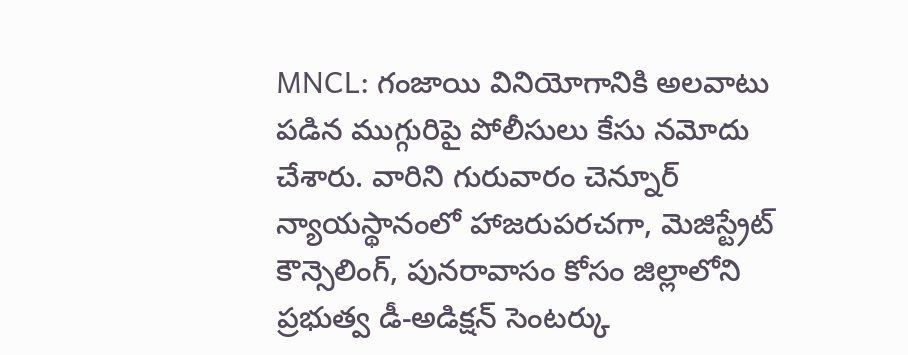MNCL: గంజాయి వినియోగానికి అలవాటు పడిన ముగ్గురిపై పోలీసులు కేసు నమోదు చేశారు. వారిని గురువారం చెన్నూర్ న్యాయస్థానంలో హాజరుపరచగా, మెజిస్ట్రేట్ కౌన్సెలింగ్, పునరావాసం కోసం జిల్లాలోని ప్రభుత్వ డీ-అడిక్షన్ సెంటర్కు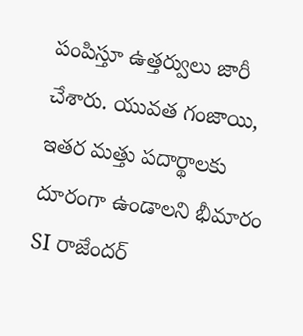పంపిస్తూ ఉత్తర్వులు జారీ చేశారు. యువత గంజాయి, ఇతర మత్తు పదార్థాలకు దూరంగా ఉండాలని భీమారం SI రాజేందర్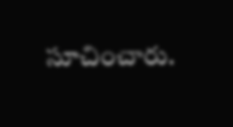సూచించారు.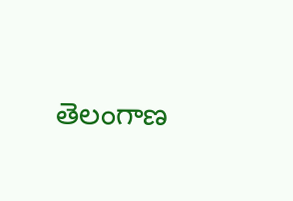తెలంగాణ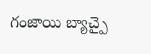గంజాయి బ్యాచ్పై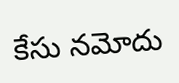కేసు నమోదు